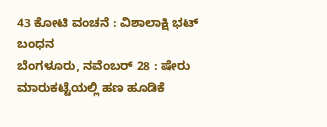43 ಕೋಟಿ ವಂಚನೆ : ವಿಶಾಲಾಕ್ಷಿ ಭಟ್ ಬಂಧನ
ಬೆಂಗಳೂರು, ನವೆಂಬರ್ 28 : ಷೇರು ಮಾರುಕಟ್ಟೆಯಲ್ಲಿ ಹಣ ಹೂಡಿಕೆ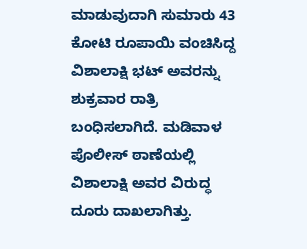ಮಾಡುವುದಾಗಿ ಸುಮಾರು 43 ಕೋಟಿ ರೂಪಾಯಿ ವಂಚಿಸಿದ್ದ ವಿಶಾಲಾಕ್ಷಿ ಭಟ್ ಅವರನ್ನು ಶುಕ್ರವಾರ ರಾತ್ರಿ ಬಂಧಿಸಲಾಗಿದೆ. ಮಡಿವಾಳ ಪೊಲೀಸ್ ಠಾಣೆಯಲ್ಲಿ ವಿಶಾಲಾಕ್ಷಿ ಅವರ ವಿರುದ್ಧ ದೂರು ದಾಖಲಾಗಿತ್ತು.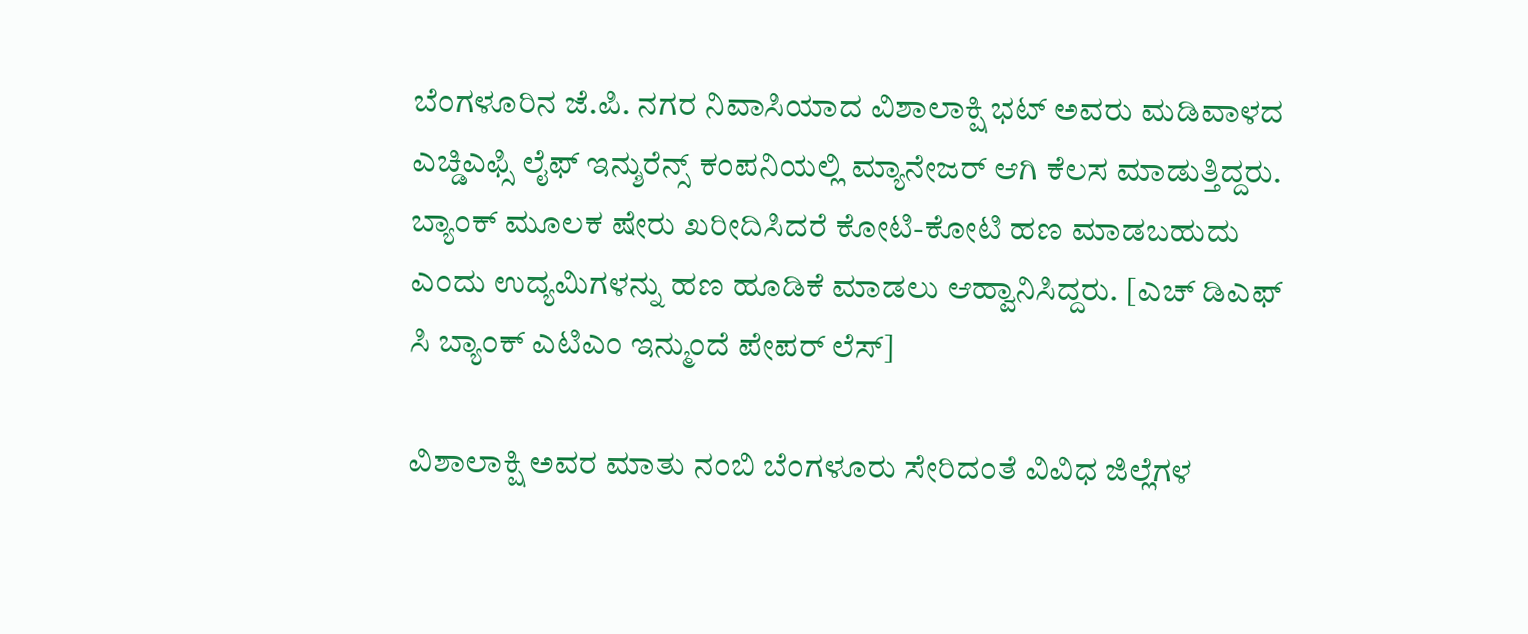ಬೆಂಗಳೂರಿನ ಜೆ.ಪಿ. ನಗರ ನಿವಾಸಿಯಾದ ವಿಶಾಲಾಕ್ಷಿ ಭಟ್ ಅವರು ಮಡಿವಾಳದ ಎಚ್ಡಿಎಫ್ಸಿ ಲೈಫ್ ಇನ್ಶುರೆನ್ಸ್ ಕಂಪನಿಯಲ್ಲಿ ಮ್ಯಾನೇಜರ್ ಆಗಿ ಕೆಲಸ ಮಾಡುತ್ತಿದ್ದರು. ಬ್ಯಾಂಕ್ ಮೂಲಕ ಷೇರು ಖರೀದಿಸಿದರೆ ಕೋಟಿ-ಕೋಟಿ ಹಣ ಮಾಡಬಹುದು ಎಂದು ಉದ್ಯಮಿಗಳನ್ನು ಹಣ ಹೂಡಿಕೆ ಮಾಡಲು ಆಹ್ವಾನಿಸಿದ್ದರು. [ಎಚ್ ಡಿಎಫ್ ಸಿ ಬ್ಯಾಂಕ್ ಎಟಿಎಂ ಇನ್ಮುಂದೆ ಪೇಪರ್ ಲೆಸ್]

ವಿಶಾಲಾಕ್ಷಿ ಅವರ ಮಾತು ನಂಬಿ ಬೆಂಗಳೂರು ಸೇರಿದಂತೆ ವಿವಿಧ ಜಿಲ್ಲೆಗಳ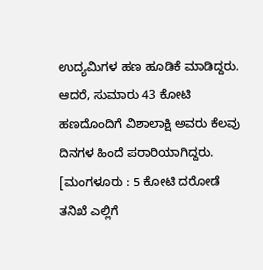ಉದ್ಯಮಿಗಳ ಹಣ ಹೂಡಿಕೆ ಮಾಡಿದ್ದರು. ಆದರೆ, ಸುಮಾರು 43 ಕೋಟಿ ಹಣದೊಂದಿಗೆ ವಿಶಾಲಾಕ್ಷಿ ಅವರು ಕೆಲವು ದಿನಗಳ ಹಿಂದೆ ಪರಾರಿಯಾಗಿದ್ದರು. [ಮಂಗಳೂರು : 5 ಕೋಟಿ ದರೋಡೆ ತನಿಖೆ ಎಲ್ಲಿಗೆ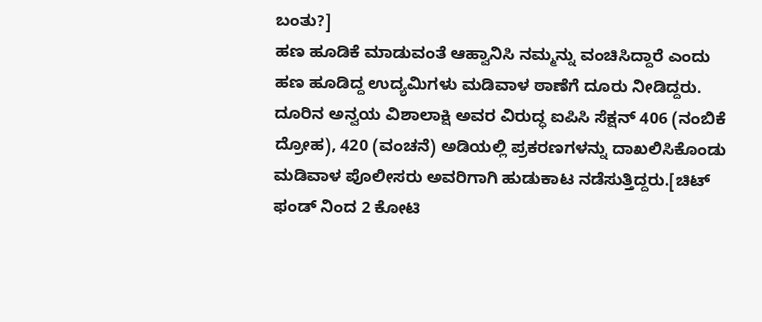ಬಂತು?]
ಹಣ ಹೂಡಿಕೆ ಮಾಡುವಂತೆ ಆಹ್ವಾನಿಸಿ ನಮ್ಮನ್ನು ವಂಚಿಸಿದ್ದಾರೆ ಎಂದು ಹಣ ಹೂಡಿದ್ದ ಉದ್ಯಮಿಗಳು ಮಡಿವಾಳ ಠಾಣೆಗೆ ದೂರು ನೀಡಿದ್ದರು. ದೂರಿನ ಅನ್ವಯ ವಿಶಾಲಾಕ್ಷಿ ಅವರ ವಿರುದ್ಧ ಐಪಿಸಿ ಸೆಕ್ಷನ್ 406 (ನಂಬಿಕೆ ದ್ರೋಹ), 420 (ವಂಚನೆ) ಅಡಿಯಲ್ಲಿ ಪ್ರಕರಣಗಳನ್ನು ದಾಖಲಿಸಿಕೊಂಡು ಮಡಿವಾಳ ಪೊಲೀಸರು ಅವರಿಗಾಗಿ ಹುಡುಕಾಟ ನಡೆಸುತ್ತಿದ್ದರು.[ಚಿಟ್ ಫಂಡ್ ನಿಂದ 2 ಕೋಟಿ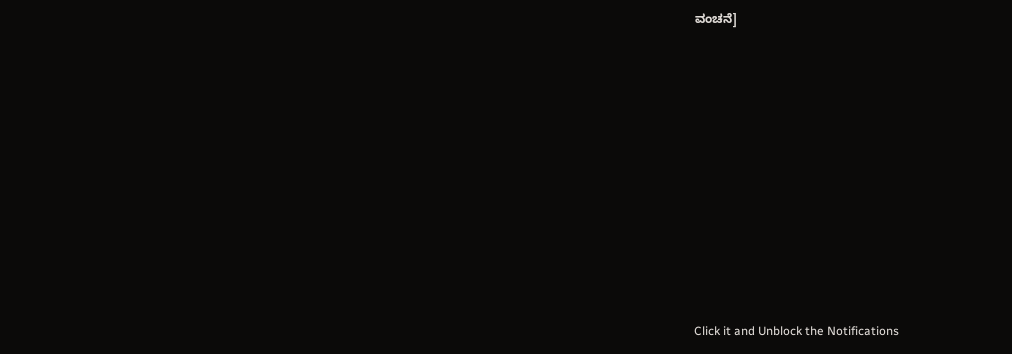ವಂಚನೆ]












Click it and Unblock the Notifications